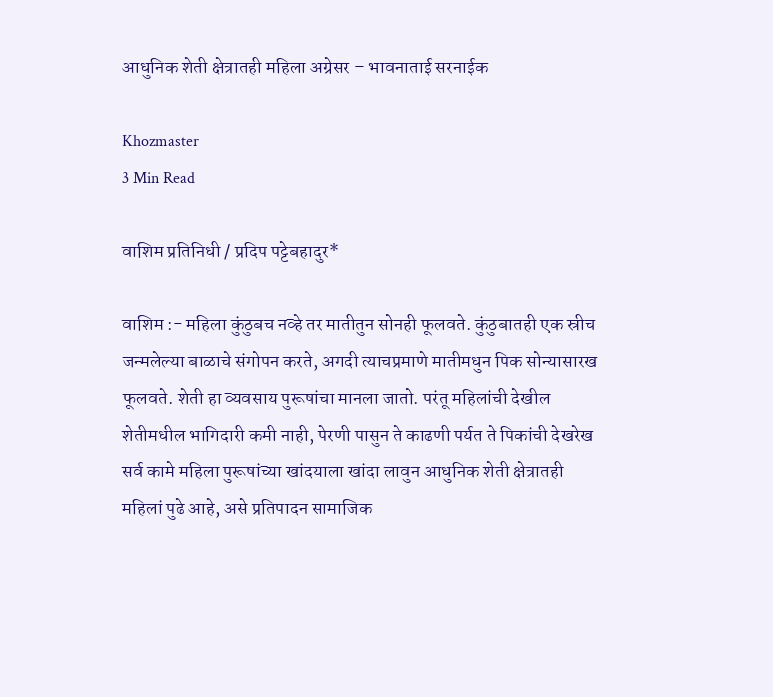आधुनिक शेती क्षेत्रातही महिला अग्रेसर – भावनाताई सरनाईक

Khozmaster
3 Min Read

वाशिम प्रतिनिधी / प्रदिप पट्टेबहादुर*

वाशिम :- महिला कुंठुबच नव्हे तर मातीतुन सोनही फूलवते. कुंठुबातही एक स्रीच जन्मलेल्या बाळाचे संगोपन करते, अगदी त्याचप्रमाणे मातीमधुन पिक सोन्यासारख फूलवते. शेती हा व्यवसाय पुरूषांचा मानला जातो. परंतू महिलांची देखील शेतीमधील भागिदारी कमी नाही, पेरणी पासुन ते काढणी पर्यत ते पिकांची देखरेख सर्व कामे महिला पुरूषांच्या खांदयाला खांदा लावुन आधुनिक शेती क्षेत्रातही महिलां पुढे आहे, असे प्रतिपादन सामाजिक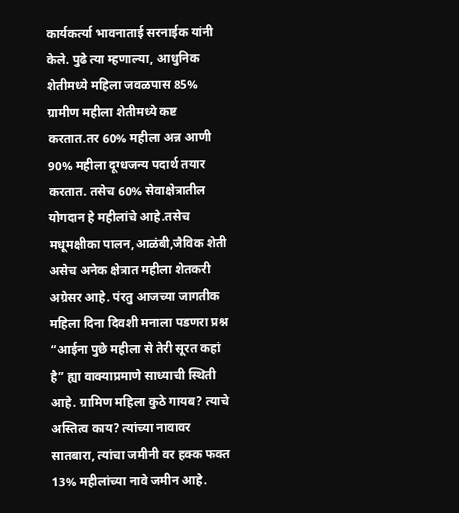कार्यकर्त्या भावनाताई सरनाईक यांनी केले. पुढे त्या म्हणाल्या, आधुनिक शेतीमध्ये महिला जवळपास 85% ग्रामीण महीला शेतीमध्ये कष्ट करतात.तर 60% महीला अन्न आणी 90% महीला दूग्धजन्य पदार्थ तयार करतात. तसेच 60% सेवाक्षेत्रातील योगदान हे महीलांचे आहे.तसेच मधूमक्षीका पालन,आळंबी,जैविक शेती असेच अनेक क्षेत्रात महीला शेतकरी अग्रेसर आहे. पंरतु आजच्या जागतीक महिला दिना दिवशी मनाला पडणरा प्रश्न “आईना पुछे महीला से तेरी सूरत कहां है” ह्या वाक्याप्रमाणे साध्याची स्थिती आहे. ग्रामिण महिला कुठे गायब? त्याचे अस्तित्व काय? त्यांच्या नावावर सातबारा, त्यांचा जमीनी वर हक्क फक्त 13% महीलांच्या नावे जमीन आहे.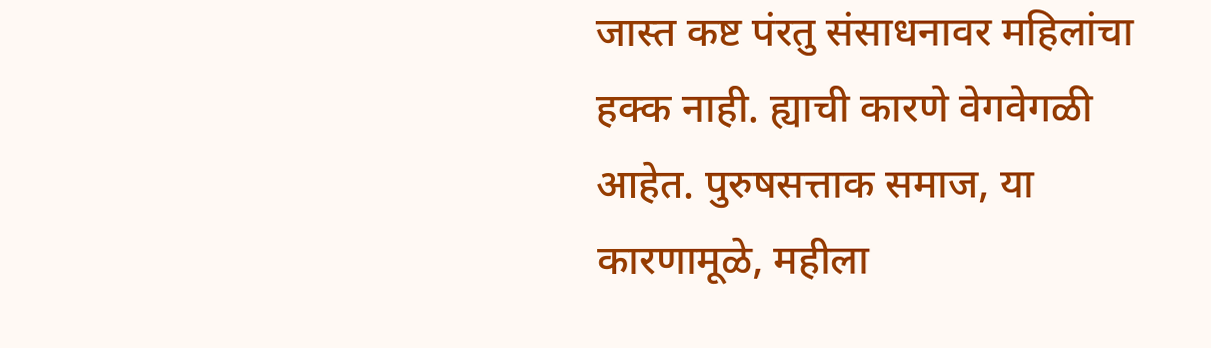जास्त कष्ट पंरतु संसाधनावर महिलांचा हक्क नाही. ह्याची कारणे वेगवेगळी आहेत. पुरुषसत्ताक समाज, या कारणामूळे, महीला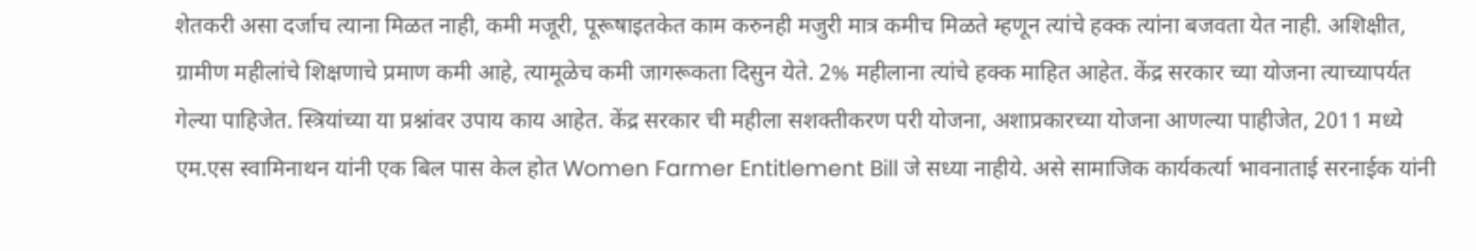शेतकरी असा दर्जाच त्याना मिळत नाही, कमी मजूरी, पूरूषाइतकेत काम करुनही मजुरी मात्र कमीच मिळते म्हणून त्यांचे हक्क त्यांना बजवता येत नाही. अशिक्षीत, ग्रामीण महीलांचे शिक्षणाचे प्रमाण कमी आहे, त्यामूळेच कमी जागरूकता दिसुन येते. 2% महीलाना त्यांचे हक्क माहित आहेत. केंद्र सरकार च्या योजना त्याच्यापर्यत गेल्या पाहिजेत. स्त्रियांच्या या प्रश्नांवर उपाय काय आहेत. केंद्र सरकार ची महीला सशक्तीकरण परी योजना, अशाप्रकारच्या योजना आणल्या पाहीजेत, 2011 मध्ये एम.एस स्वामिनाथन यांनी एक बिल पास केल होत Women Farmer Entitlement Bill जे सध्या नाहीये. असे सामाजिक कार्यकर्त्या भावनाताई सरनाईक यांनी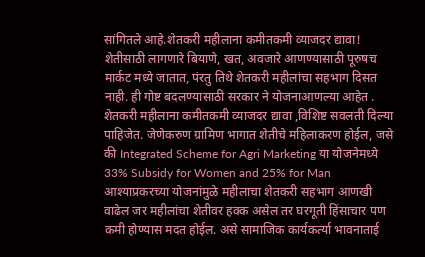सांगितले आहे.शेतकरी महीलाना कमीतकमी व्याजदर द्यावा! शेतीसाठी लागणारे बियाणे, खत, अवजारे आणण्यासाठी पूरुषच मार्कट मध्ये जातात, पंरतु तिथे शेतकरी महीलांचा सहभाग दिसत नाही. ही गोष्ट बदलण्यासाठी सरकार ने योजनाआणल्या आहेत . शेतकरी महीलाना कमीतकमी व्याजदर द्यावा ,विशिष्ट सवलती दिल्या पाहिजेत. जेणेकरुण ग्रामिण भागात शेतीचे महिलाकरण होईल, जसे की Integrated Scheme for Agri Marketing या योजनेमध्ये 33% Subsidy for Women and 25% for Man आश्याप्रकरच्या योजनांमुळे महीलाचा शेतकरी सहभाग आणखी वाढेल जर महीलांचा शेतीवर हक्क असेल तर घरगूती हिंसाचार पण कमी होण्यास मदत होईल. असे सामाजिक कार्यकर्त्या भावनाताई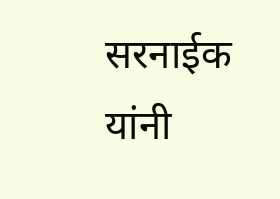सरनाईक यांनी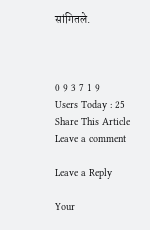सांगितले.



0 9 3 7 1 9
Users Today : 25
Share This Article
Leave a comment

Leave a Reply

Your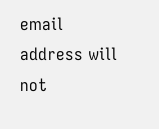email address will not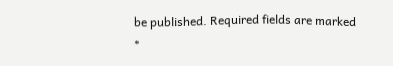be published. Required fields are marked *